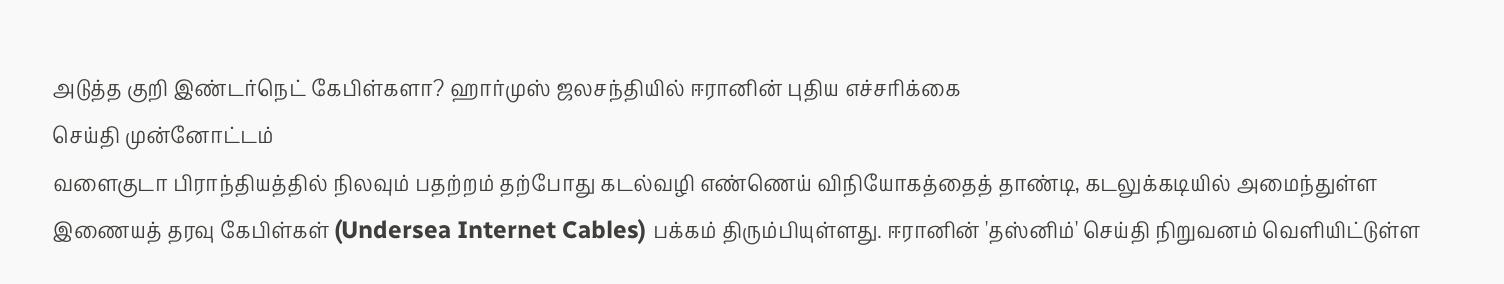அடுத்த குறி இண்டர்நெட் கேபிள்களா? ஹார்முஸ் ஜலசந்தியில் ஈரானின் புதிய எச்சரிக்கை
செய்தி முன்னோட்டம்
வளைகுடா பிராந்தியத்தில் நிலவும் பதற்றம் தற்போது கடல்வழி எண்ணெய் விநியோகத்தைத் தாண்டி, கடலுக்கடியில் அமைந்துள்ள இணையத் தரவு கேபிள்கள் (Undersea Internet Cables) பக்கம் திரும்பியுள்ளது. ஈரானின் 'தஸ்னிம்' செய்தி நிறுவனம் வெளியிட்டுள்ள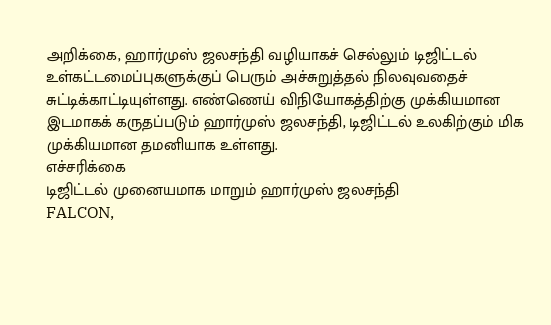அறிக்கை, ஹார்முஸ் ஜலசந்தி வழியாகச் செல்லும் டிஜிட்டல் உள்கட்டமைப்புகளுக்குப் பெரும் அச்சுறுத்தல் நிலவுவதைச் சுட்டிக்காட்டியுள்ளது. எண்ணெய் விநியோகத்திற்கு முக்கியமான இடமாகக் கருதப்படும் ஹார்முஸ் ஜலசந்தி, டிஜிட்டல் உலகிற்கும் மிக முக்கியமான தமனியாக உள்ளது.
எச்சரிக்கை
டிஜிட்டல் முனையமாக மாறும் ஹார்முஸ் ஜலசந்தி
FALCON,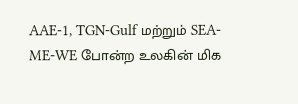AAE-1, TGN-Gulf மற்றும் SEA-ME-WE போன்ற உலகின் மிக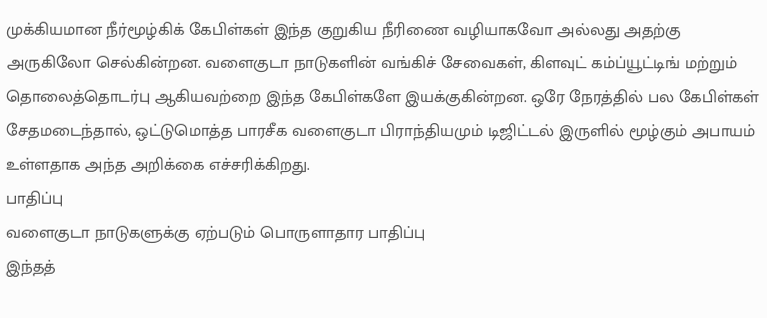முக்கியமான நீர்மூழ்கிக் கேபிள்கள் இந்த குறுகிய நீரிணை வழியாகவோ அல்லது அதற்கு அருகிலோ செல்கின்றன. வளைகுடா நாடுகளின் வங்கிச் சேவைகள், கிளவுட் கம்ப்யூட்டிங் மற்றும் தொலைத்தொடர்பு ஆகியவற்றை இந்த கேபிள்களே இயக்குகின்றன. ஒரே நேரத்தில் பல கேபிள்கள் சேதமடைந்தால், ஒட்டுமொத்த பாரசீக வளைகுடா பிராந்தியமும் டிஜிட்டல் இருளில் மூழ்கும் அபாயம் உள்ளதாக அந்த அறிக்கை எச்சரிக்கிறது.
பாதிப்பு
வளைகுடா நாடுகளுக்கு ஏற்படும் பொருளாதார பாதிப்பு
இந்தத்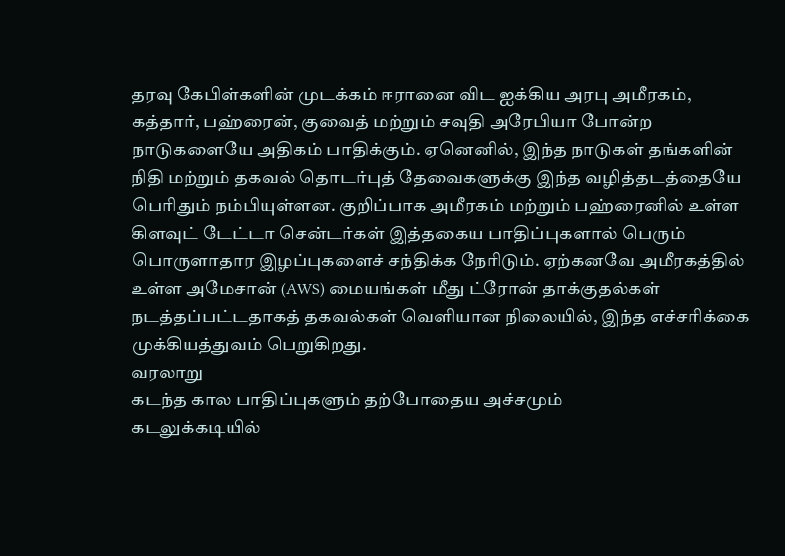தரவு கேபிள்களின் முடக்கம் ஈரானை விட ஐக்கிய அரபு அமீரகம், கத்தார், பஹ்ரைன், குவைத் மற்றும் சவுதி அரேபியா போன்ற நாடுகளையே அதிகம் பாதிக்கும். ஏனெனில், இந்த நாடுகள் தங்களின் நிதி மற்றும் தகவல் தொடர்புத் தேவைகளுக்கு இந்த வழித்தடத்தையே பெரிதும் நம்பியுள்ளன. குறிப்பாக அமீரகம் மற்றும் பஹ்ரைனில் உள்ள கிளவுட் டேட்டா சென்டர்கள் இத்தகைய பாதிப்புகளால் பெரும் பொருளாதார இழப்புகளைச் சந்திக்க நேரிடும். ஏற்கனவே அமீரகத்தில் உள்ள அமேசான் (AWS) மையங்கள் மீது ட்ரோன் தாக்குதல்கள் நடத்தப்பட்டதாகத் தகவல்கள் வெளியான நிலையில், இந்த எச்சரிக்கை முக்கியத்துவம் பெறுகிறது.
வரலாறு
கடந்த கால பாதிப்புகளும் தற்போதைய அச்சமும்
கடலுக்கடியில்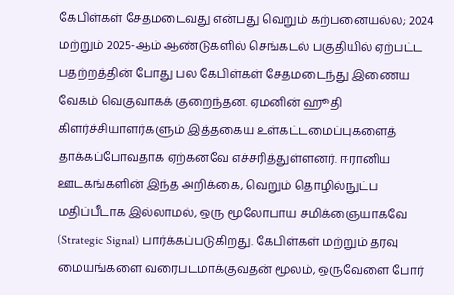கேபிள்கள் சேதமடைவது என்பது வெறும் கற்பனையல்ல; 2024 மற்றும் 2025-ஆம் ஆண்டுகளில் செங்கடல் பகுதியில் ஏற்பட்ட பதற்றத்தின் போது பல கேபிள்கள் சேதமடைந்து இணைய வேகம் வெகுவாகக் குறைந்தன. ஏமனின் ஹூதி கிளர்ச்சியாளர்களும் இத்தகைய உள்கட்டமைப்புகளைத் தாக்கப்போவதாக ஏற்கனவே எச்சரித்துள்ளனர். ஈரானிய ஊடகங்களின் இந்த அறிக்கை, வெறும் தொழில்நுட்ப மதிப்பீடாக இல்லாமல், ஒரு மூலோபாய சமிக்ஞையாகவே (Strategic Signal) பார்க்கப்படுகிறது. கேபிள்கள் மற்றும் தரவு மையங்களை வரைபடமாக்குவதன் மூலம், ஒருவேளை போர்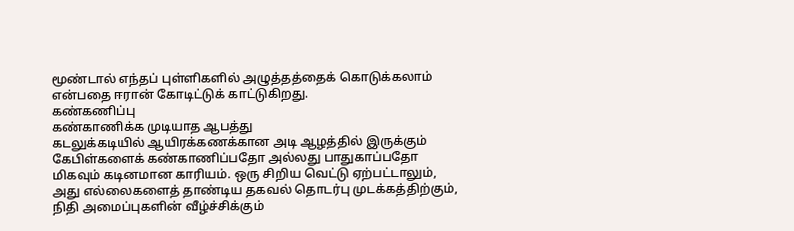மூண்டால் எந்தப் புள்ளிகளில் அழுத்தத்தைக் கொடுக்கலாம் என்பதை ஈரான் கோடிட்டுக் காட்டுகிறது.
கண்கணிப்பு
கண்காணிக்க முடியாத ஆபத்து
கடலுக்கடியில் ஆயிரக்கணக்கான அடி ஆழத்தில் இருக்கும் கேபிள்களைக் கண்காணிப்பதோ அல்லது பாதுகாப்பதோ மிகவும் கடினமான காரியம். ஒரு சிறிய வெட்டு ஏற்பட்டாலும், அது எல்லைகளைத் தாண்டிய தகவல் தொடர்பு முடக்கத்திற்கும், நிதி அமைப்புகளின் வீழ்ச்சிக்கும்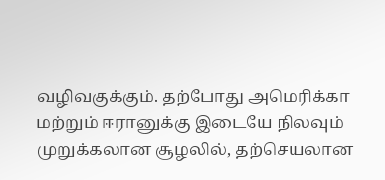வழிவகுக்கும். தற்போது அமெரிக்கா மற்றும் ஈரானுக்கு இடையே நிலவும் முறுக்கலான சூழலில், தற்செயலான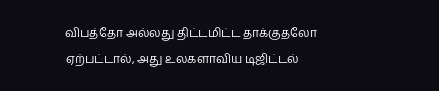விபத்தோ அல்லது திட்டமிட்ட தாக்குதலோ ஏற்பட்டால், அது உலகளாவிய டிஜிட்டல்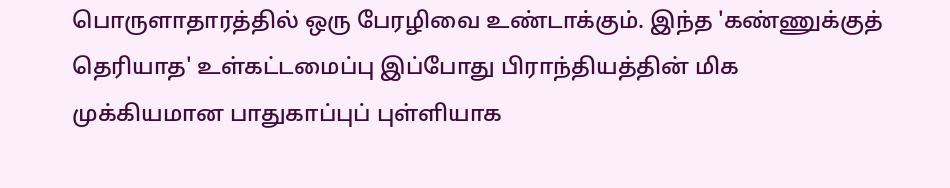பொருளாதாரத்தில் ஒரு பேரழிவை உண்டாக்கும். இந்த 'கண்ணுக்குத் தெரியாத' உள்கட்டமைப்பு இப்போது பிராந்தியத்தின் மிக முக்கியமான பாதுகாப்புப் புள்ளியாக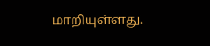மாறியுள்ளது.